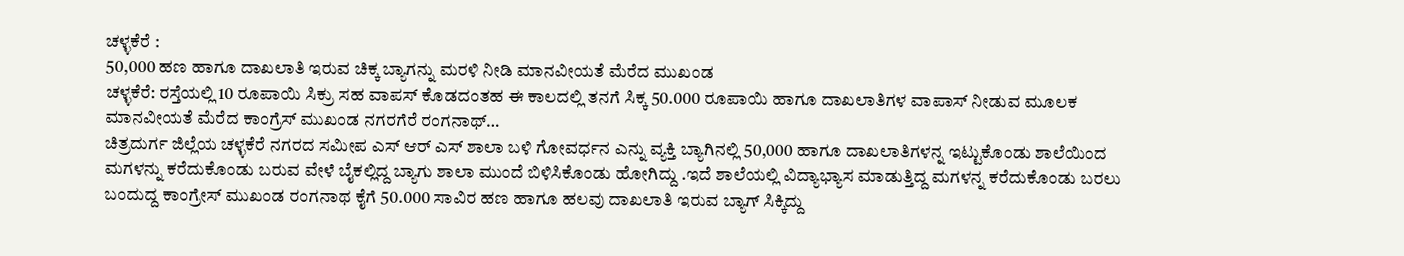ಚಳ್ಳಕೆರೆ :
50,000 ಹಣ ಹಾಗೂ ದಾಖಲಾತಿ ಇರುವ ಚಿಕ್ಕ ಬ್ಯಾಗನ್ನು ಮರಳಿ ನೀಡಿ ಮಾನವೀಯತೆ ಮೆರೆದ ಮುಖಂಡ
ಚಳ್ಳಕೆರೆ: ರಸ್ತೆಯಲ್ಲಿ 10 ರೂಪಾಯಿ ಸಿಕ್ರು ಸಹ ವಾಪಸ್ ಕೊಡದಂತಹ ಈ ಕಾಲದಲ್ಲಿ ತನಗೆ ಸಿಕ್ಕ 50.000 ರೂಪಾಯಿ ಹಾಗೂ ದಾಖಲಾತಿಗಳ ವಾಪಾಸ್ ನೀಡುವ ಮೂಲಕ ಮಾನವೀಯತೆ ಮೆರೆದ ಕಾಂಗ್ರೆಸ್ ಮುಖಂಡ ನಗರಗೆರೆ ರಂಗನಾಥ್…
ಚಿತ್ರದುರ್ಗ ಜಿಲ್ಲೆಯ ಚಳ್ಳಕೆರೆ ನಗರದ ಸಮೀಪ ಎಸ್ ಆರ್ ಎಸ್ ಶಾಲಾ ಬಳಿ ಗೋವರ್ಧನ ಎನ್ನು ವ್ಯಕ್ತಿ ಬ್ಯಾಗಿನಲ್ಲಿ 50,000 ಹಾಗೂ ದಾಖಲಾತಿಗಳನ್ನ ಇಟ್ಟುಕೊಂಡು ಶಾಲೆಯಿಂದ ಮಗಳನ್ನು ಕರೆದುಕೊಂಡು ಬರುವ ವೇಳೆ ಬೈಕಲ್ಲಿದ್ದ ಬ್ಯಾಗು ಶಾಲಾ ಮುಂದೆ ಬಿಳಿಸಿಕೊಂಡು ಹೋಗಿದ್ದು .ಇದೆ ಶಾಲೆಯಲ್ಲಿ ವಿದ್ಯಾಭ್ಯಾಸ ಮಾಡುತ್ತಿದ್ದ ಮಗಳನ್ನ ಕರೆದುಕೊಂಡು ಬರಲು ಬಂದುದ್ದ ಕಾಂಗ್ರೇಸ್ ಮುಖಂಡ ರಂಗನಾಥ ಕೈಗೆ 50.000 ಸಾವಿರ ಹಣ ಹಾಗೂ ಹಲವು ದಾಖಲಾತಿ ಇರುವ ಬ್ಯಾಗ್ ಸಿಕ್ಕಿದ್ದು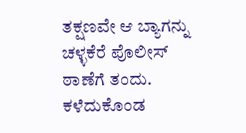ತಕ್ಷಣವೇ ಆ ಬ್ಯಾಗನ್ನು ಚಳ್ಳಕೆರೆ ಪೊಲೀಸ್ ಠಾಣೆಗೆ ತಂದು. ಕಳೆದುಕೊಂಡ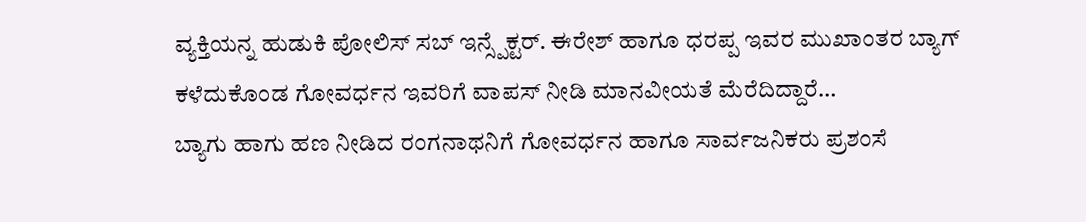ವ್ಯಕ್ತಿಯನ್ನ ಹುಡುಕಿ ಪೋಲಿಸ್ ಸಬ್ ಇನ್ಸ್ಪೆಕ್ಟರ್. ಈರೇಶ್ ಹಾಗೂ ಧರಪ್ಪ ಇವರ ಮುಖಾಂತರ ಬ್ಯಾಗ್ ಕಳೆದುಕೊಂಡ ಗೋವರ್ಧನ ಇವರಿಗೆ ವಾಪಸ್ ನೀಡಿ ಮಾನವೀಯತೆ ಮೆರೆದಿದ್ದಾರೆ…
ಬ್ಯಾಗು ಹಾಗು ಹಣ ನೀಡಿದ ರಂಗನಾಥನಿಗೆ ಗೋವರ್ಧನ ಹಾಗೂ ಸಾರ್ವಜನಿಕರು ಪ್ರಶಂಸೆ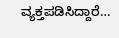ವ್ಯಕ್ತಪಡಿಸಿದ್ದಾರೆ…